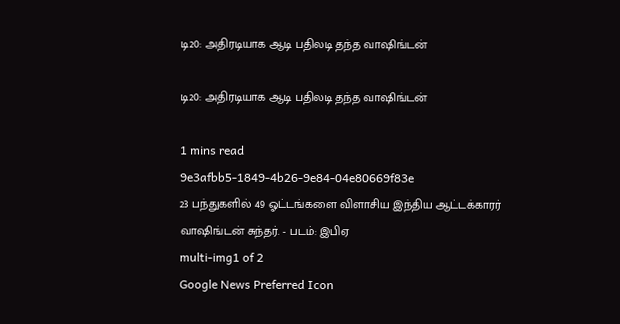டி20: அதிரடியாக ஆடி பதிலடி தந்த வாஷிங்டன்

டி20: அதிரடியாக ஆடி பதிலடி தந்த வாஷிங்டன்

1 mins read
9e3afbb5-1849-4b26-9e84-04e80669f83e
23 பந்துகளில் 49 ஓட்டங்களை விளாசிய இந்திய ஆட்டக்காரர் வாஷிங்டன் சுந்தர். - படம்: இபிஏ
multi-img1 of 2
Google News Preferred Icon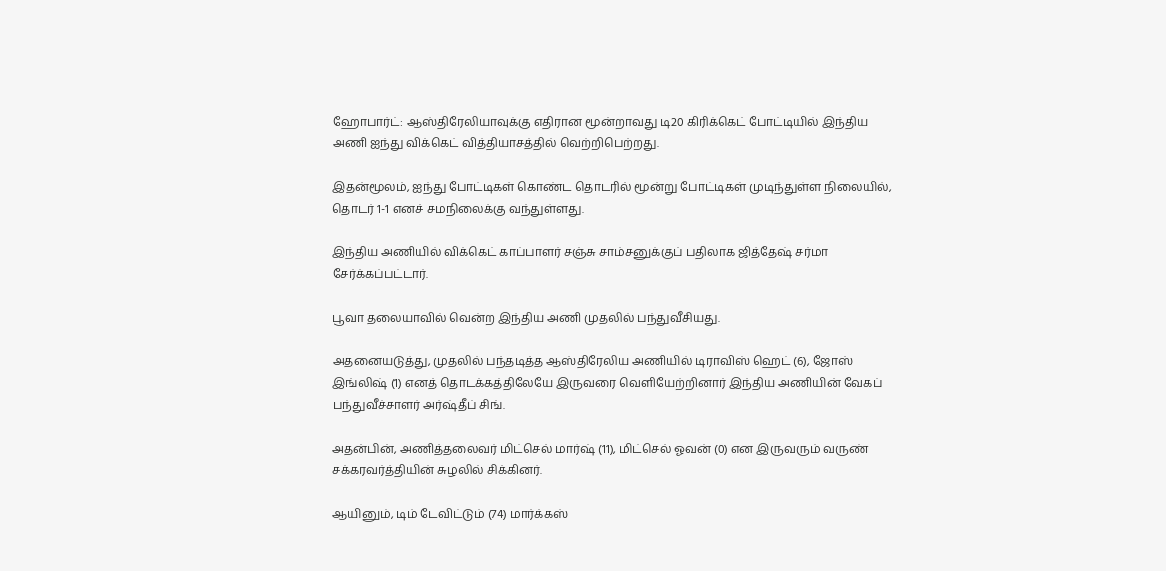ஹோபார்ட்: ஆஸ்திரேலியாவுக்கு எதிரான மூன்றாவது டி20 கிரிக்கெட் போட்டியில் இந்திய அணி ஐந்து விக்கெட் வித்தியாசத்தில் வெற்றிபெற்றது.

இதன்மூலம், ஐந்து போட்டிகள் கொண்ட தொடரில் மூன்று போட்டிகள் முடிந்துள்ள நிலையில், தொடர் 1-1 எனச் சமநிலைக்கு வந்துள்ளது.

இந்திய அணியில் விக்கெட் காப்பாளர் சஞ்சு சாம்சனுக்குப் பதிலாக ஜித்தேஷ் சர்மா சேர்க்கப்பட்டார்.

பூவா தலையாவில் வென்ற இந்திய அணி முதலில் பந்துவீசியது.

அதனையடுத்து, முதலில் பந்தடித்த ஆஸ்திரேலிய அணியில் டிராவிஸ் ஹெட் (6), ஜோஸ் இங்லிஷ் (1) எனத் தொடக்கத்திலேயே இருவரை வெளியேற்றினார் இந்திய அணியின் வேகப் பந்துவீச்சாளர் அர்ஷ்தீப் சிங்.

அதன்பின், அணித்தலைவர் மிட்செல் மார்ஷ் (11), மிட்செல் ஓவன் (0) என இருவரும் வருண் சக்கரவர்த்தியின் சுழலில் சிக்கினர்.

ஆயினும், டிம் டேவிட்டும் (74) மார்க்கஸ்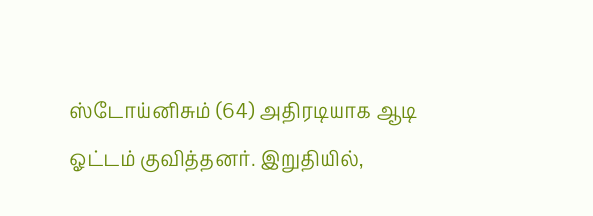ஸ்டோய்னிசும் (64) அதிரடியாக ஆடி ஓட்டம் குவித்தனர். இறுதியில்,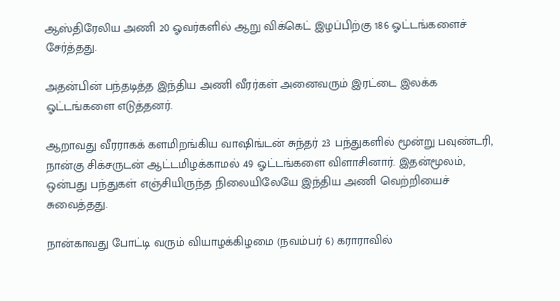ஆஸ்திரேலிய அணி 20 ஓவர்களில் ஆறு விக்கெட் இழப்பிற்கு 186 ஓட்டங்களைச் சேர்த்தது.

அதன்பின் பந்தடித்த இந்திய அணி வீரர்கள் அனைவரும் இரட்டை இலக்க ஓட்டங்களை எடுத்தனர்.

ஆறாவது வீரராகக் களமிறங்கிய வாஷிங்டன் சுந்தர் 23 பந்துகளில் மூன்று பவுண்டரி, நான்கு சிக்சருடன் ஆட்டமிழக்காமல் 49 ஓட்டங்களை விளாசினார். இதன்மூலம், ஒன்பது பந்துகள் எஞ்சியிருந்த நிலையிலேயே இந்திய அணி வெற்றியைச் சுவைத்தது.

நான்காவது போட்டி வரும் வியாழக்கிழமை (நவம்பர் 6) கராராவில்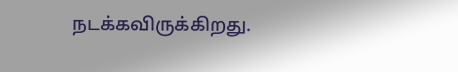நடக்கவிருக்கிறது.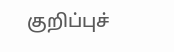குறிப்புச்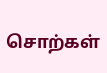சொற்கள்